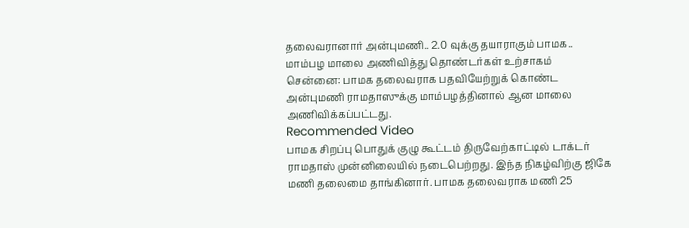தலைவரானார் அன்புமணி.. 2.0 வுக்கு தயாராகும் பாமக.. மாம்பழ மாலை அணிவித்து தொண்டர்கள் உற்சாகம்
சென்னை: பாமக தலைவராக பதவியேற்றுக் கொண்ட அன்புமணி ராமதாஸுக்கு மாம்பழத்தினால் ஆன மாலை அணிவிக்கப்பட்டது.
Recommended Video
பாமக சிறப்பு பொதுக் குழு கூட்டம் திருவேற்காட்டில் டாக்டர் ராமதாஸ் முன்னிலையில் நடைபெற்றது. இந்த நிகழ்விற்கு ஜிகே மணி தலைமை தாங்கினார். பாமக தலைவராக மணி 25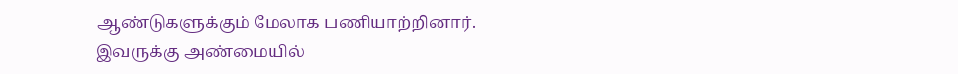ஆண்டுகளுக்கும் மேலாக பணியாற்றினார்.
இவருக்கு அண்மையில்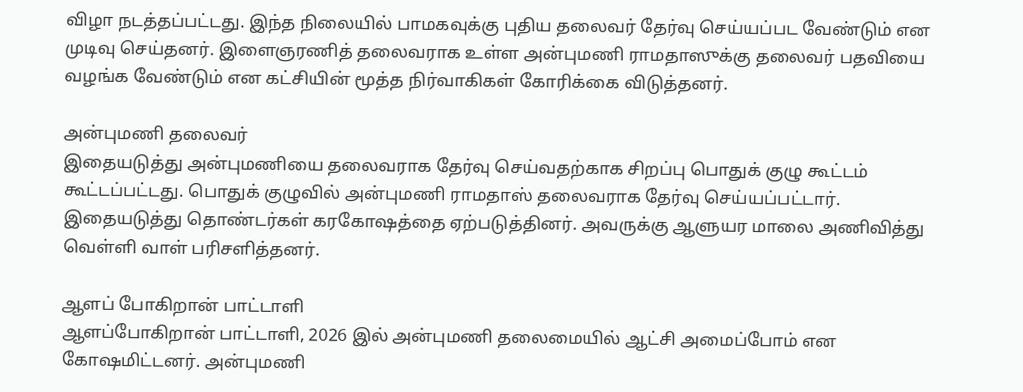விழா நடத்தப்பட்டது. இந்த நிலையில் பாமகவுக்கு புதிய தலைவர் தேர்வு செய்யப்பட வேண்டும் என முடிவு செய்தனர். இளைஞரணித் தலைவராக உள்ள அன்புமணி ராமதாஸுக்கு தலைவர் பதவியை வழங்க வேண்டும் என கட்சியின் மூத்த நிர்வாகிகள் கோரிக்கை விடுத்தனர்.

அன்புமணி தலைவர்
இதையடுத்து அன்புமணியை தலைவராக தேர்வு செய்வதற்காக சிறப்பு பொதுக் குழு கூட்டம் கூட்டப்பட்டது. பொதுக் குழுவில் அன்புமணி ராமதாஸ் தலைவராக தேர்வு செய்யப்பட்டார். இதையடுத்து தொண்டர்கள் கரகோஷத்தை ஏற்படுத்தினர். அவருக்கு ஆளுயர மாலை அணிவித்து வெள்ளி வாள் பரிசளித்தனர்.

ஆளப் போகிறான் பாட்டாளி
ஆளப்போகிறான் பாட்டாளி, 2026 இல் அன்புமணி தலைமையில் ஆட்சி அமைப்போம் என கோஷமிட்டனர். அன்புமணி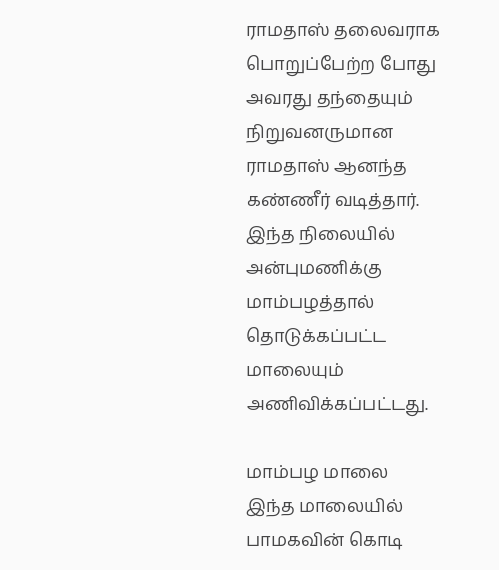ராமதாஸ் தலைவராக பொறுப்பேற்ற போது அவரது தந்தையும் நிறுவனருமான ராமதாஸ் ஆனந்த கண்ணீர் வடித்தார். இந்த நிலையில் அன்புமணிக்கு மாம்பழத்தால் தொடுக்கப்பட்ட மாலையும் அணிவிக்கப்பட்டது.

மாம்பழ மாலை
இந்த மாலையில் பாமகவின் கொடி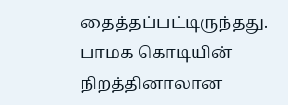தைத்தப்பட்டிருந்தது. பாமக கொடியின் நிறத்தினாலான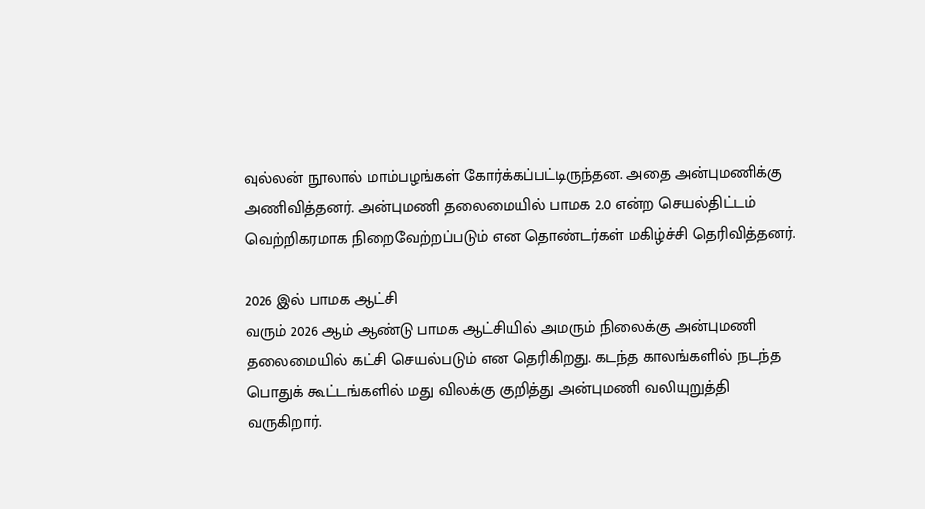வுல்லன் நூலால் மாம்பழங்கள் கோர்க்கப்பட்டிருந்தன. அதை அன்புமணிக்கு அணிவித்தனர். அன்புமணி தலைமையில் பாமக 2.0 என்ற செயல்திட்டம் வெற்றிகரமாக நிறைவேற்றப்படும் என தொண்டர்கள் மகிழ்ச்சி தெரிவித்தனர்.

2026 இல் பாமக ஆட்சி
வரும் 2026 ஆம் ஆண்டு பாமக ஆட்சியில் அமரும் நிலைக்கு அன்புமணி தலைமையில் கட்சி செயல்படும் என தெரிகிறது. கடந்த காலங்களில் நடந்த பொதுக் கூட்டங்களில் மது விலக்கு குறித்து அன்புமணி வலியுறுத்தி வருகிறார்.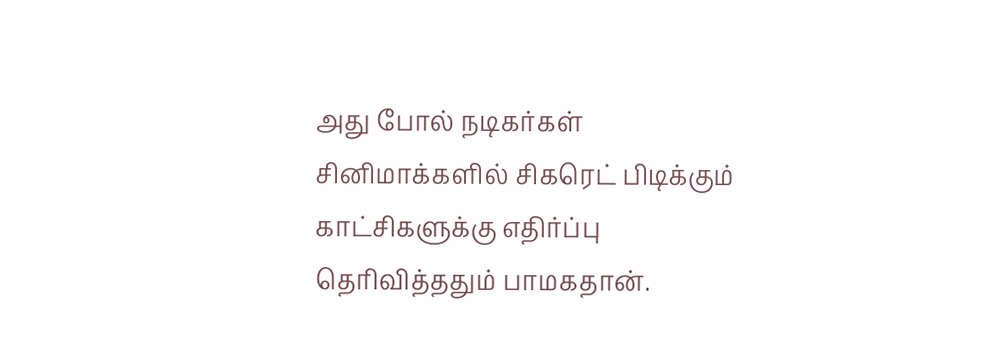அது போல் நடிகர்கள் சினிமாக்களில் சிகரெட் பிடிக்கும் காட்சிகளுக்கு எதிர்ப்பு தெரிவித்ததும் பாமகதான்.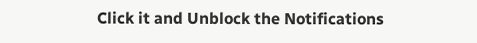Click it and Unblock the Notifications